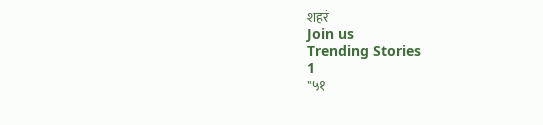शहरं
Join us
Trending Stories
1
"५१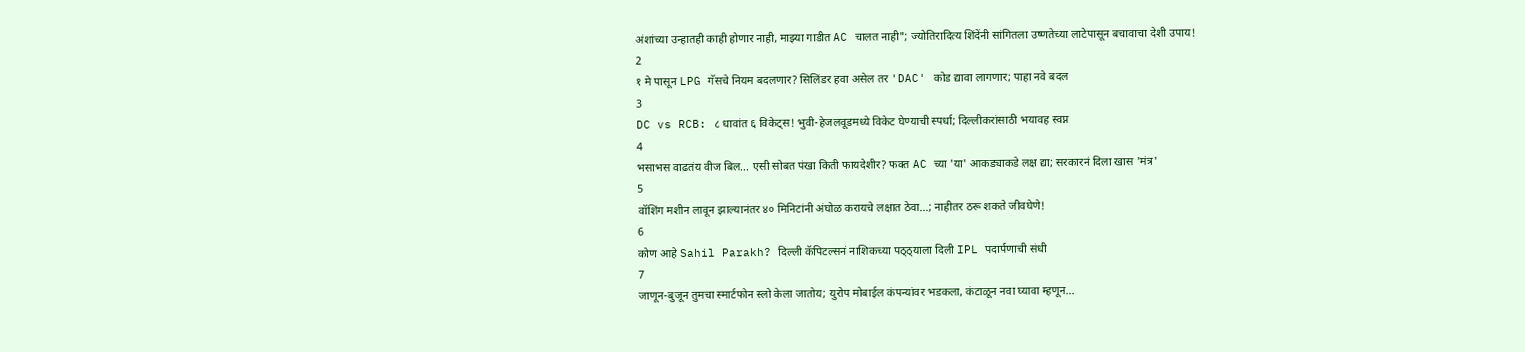अंशांच्या उन्हातही काही होणार नाही, माझ्या गाडीत AC चालत नाही"; ज्योतिरादित्य शिंदेंनी सांगितला उष्णतेच्या लाटेपासून बचावाचा देशी उपाय!
2
१ मे पासून LPG गॅसचे नियम बदलणार? सिलिंडर हवा असेल तर 'DAC' कोड द्यावा लागणार; पाहा नवे बदल
3
DC vs RCB: ८ धावांत ६ विकेट्स! भुवी-हेजलवूडमध्ये विकेट घेण्याची स्पर्धा; दिल्लीकरांसाठी भयावह स्वप्न
4
भसाभस वाढतंय वीज बिल... एसी सोबत पंखा किती फायदेशीर? फक्त AC च्या 'या' आकड्याकडे लक्ष द्या; सरकारनं दिला खास 'मंत्र'
5
वॉशिंग मशीन लावून झाल्यानंतर ४० मिनिटांनी अंघोळ करायचे लक्षात ठेवा...; नाहीतर ठरू शकते जीवघेणे!
6
कोण आहे Sahil Parakh? दिल्ली कॅपिटल्सनं नाशिकच्या पठ्ठ्याला दिली IPL पदार्पणाची संधी
7
जाणून-बुजून तुमचा स्मार्टफोन स्लो केला जातोय; युरोप मोबाईल कंपन्यांवर भडकला, कंटाळून नवा घ्यावा म्हणून...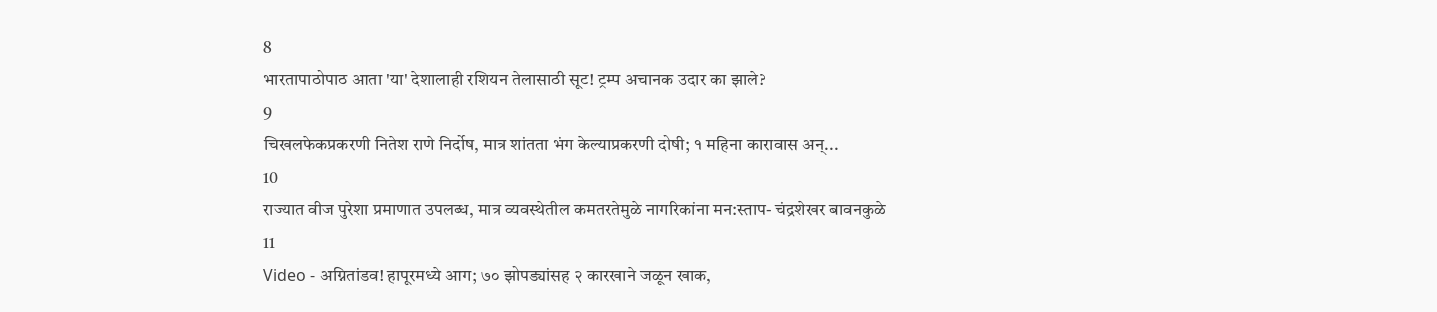8
भारतापाठोपाठ आता 'या' देशालाही रशियन तेलासाठी सूट! ट्रम्प अचानक उदार का झाले?
9
चिखलफेकप्रकरणी नितेश राणे निर्दोष, मात्र शांतता भंग केल्याप्रकरणी दोषी; १ महिना कारावास अन्...
10
राज्यात वीज पुरेशा प्रमाणात उपलब्ध, मात्र व्यवस्थेतील कमतरतेमुळे नागरिकांना मन:स्ताप- चंद्रशेखर बावनकुळे
11
Video - अग्नितांडव! हापूरमध्ये आग; ७० झोपड्यांसह २ कारखाने जळून खाक,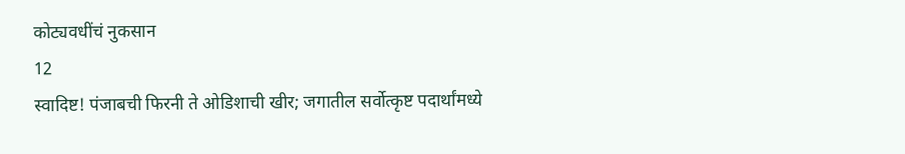कोट्यवधींचं नुकसान
12
स्वादिष्ट! पंजाबची फिरनी ते ओडिशाची खीर; जगातील सर्वोत्कृष्ट पदार्थांमध्ये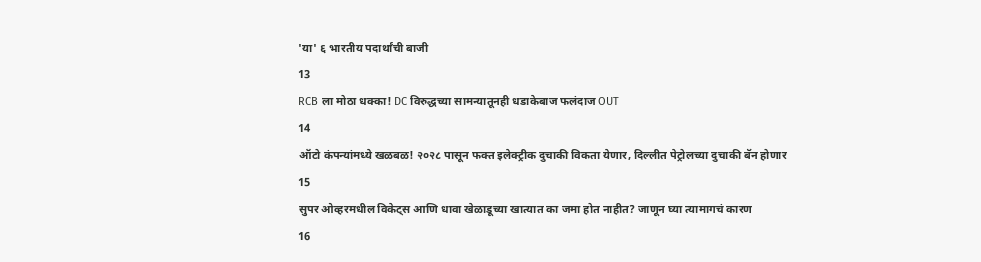'या' ६ भारतीय पदार्थांची बाजी
13
RCB ला मोठा धक्का! DC विरुद्धच्या सामन्यातूनही धडाकेबाज फलंदाज OUT
14
ऑटो कंपन्यांमध्ये खळबळ! २०२८ पासून फक्त इलेक्ट्रीक दुचाकी विकता येणार, दिल्लीत पेट्रोलच्या दुचाकी बॅन होणार
15
सुपर ओव्हरमधील विकेट्स आणि धावा खेळाडूच्या खात्यात का जमा होत नाहीत? जाणून घ्या त्यामागचं कारण
16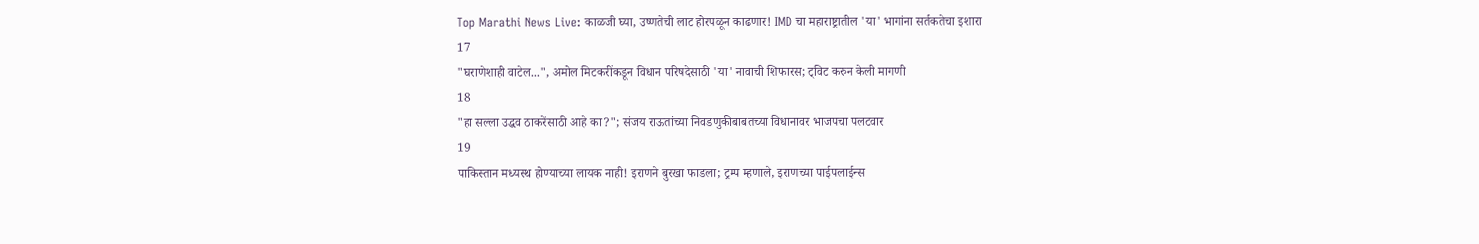Top Marathi News Live: काळजी घ्या, उष्णतेची लाट होरपळून काढणार! IMD चा महाराष्ट्रातील 'या' भागांना सर्तकतेचा इशारा
17
"घराणेशाही वाटेल...", अमोल मिटकरींकडून विधान परिषदेसाठी 'या' नावाची शिफारस; ट्विट करुन केली मागणी
18
"हा सल्ला उद्धव ठाकरेंसाठी आहे का?"; संजय राऊतांच्या निवडणुकीबाबतच्या विधानावर भाजपचा पलटवार
19
पाकिस्तान मध्यस्थ होण्याच्या लायक नाही! इराणने बुरखा फाडला; ट्रम्प म्हणाले, इराणच्या पाईपलाईन्स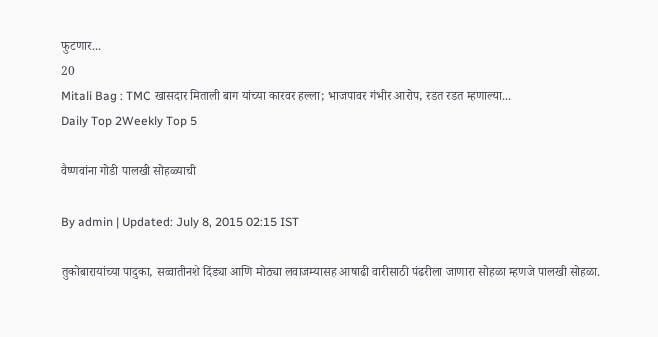फुटणार...
20
Mitali Bag : TMC खासदार मिताली बाग यांच्या कारवर हल्ला; भाजपावर गंभीर आरोप, रडत रडत म्हणाल्या...
Daily Top 2Weekly Top 5

वैष्णवांना गोडी पालखी सोहळ्याची

By admin | Updated: July 8, 2015 02:15 IST

तुकोबारायांच्या पादुका, सव्वातीनशे दिंड्या आणि मोठ्या लवाजम्यासह आषाढी वारीसाठी पंढरीला जाणारा सोहळा म्हणजे पालखी सोहळा.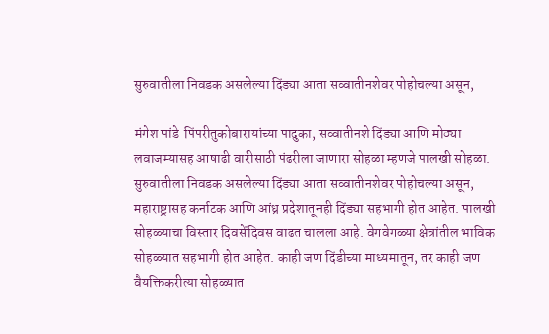सुरुवातीला निवडक असलेल्या दिंड्या आता सव्वातीनशेवर पोहोचल्या असून,

मंगेश पांडे  पिंपरीतुकोबारायांच्या पादुका, सव्वातीनशे दिंड्या आणि मोठ्या लवाजम्यासह आषाढी वारीसाठी पंढरीला जाणारा सोहळा म्हणजे पालखी सोहळा. सुरुवातीला निवडक असलेल्या दिंड्या आता सव्वातीनशेवर पोहोचल्या असून, महाराष्ट्रासह कर्नाटक आणि आंध्र प्रदेशातूनही दिंड्या सहभागी होत आहेत. पालखी सोहळ्याचा विस्तार दिवसेंदिवस वाढत चालला आहे. वेगवेगळ्या क्षेत्रांतील भाविक सोहळ्यात सहभागी होत आहेत. काही जण दिंडीच्या माध्यमातून, तर काही जण वैयक्तिकरीत्या सोहळ्यात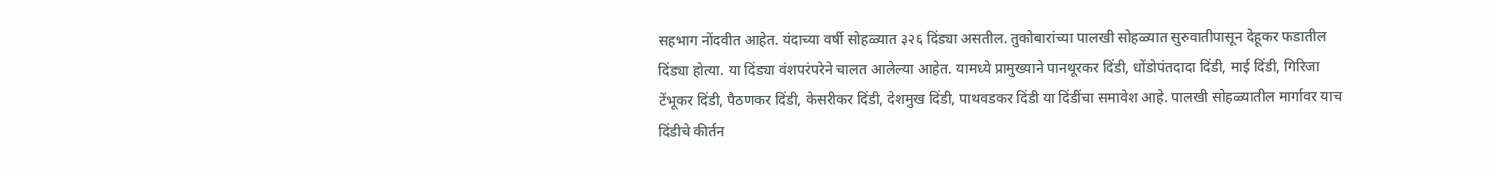सहभाग नोंदवीत आहेत. यंदाच्या वर्षी सोहळ्यात ३२६ दिंड्या असतील. तुकोबारांच्या पालखी सोहळ्यात सुरुवातीपासून देहूकर फडातील दिंड्या होत्या. या दिंड्या वंशपरंपरेने चालत आलेल्या आहेत. यामध्ये प्रामुख्याने पानथूरकर दिंडी, धोंडोपंतदादा दिंडी, माई दिंडी, गिरिजा टेंभूकर दिंडी, पैठणकर दिंडी, केसरीकर दिंडी, देशमुख दिंडी, पाथवडकर दिंडी या दिंडींचा समावेश आहे. पालखी सोहळ्यातील मार्गावर याच दिंडीचे कीर्तन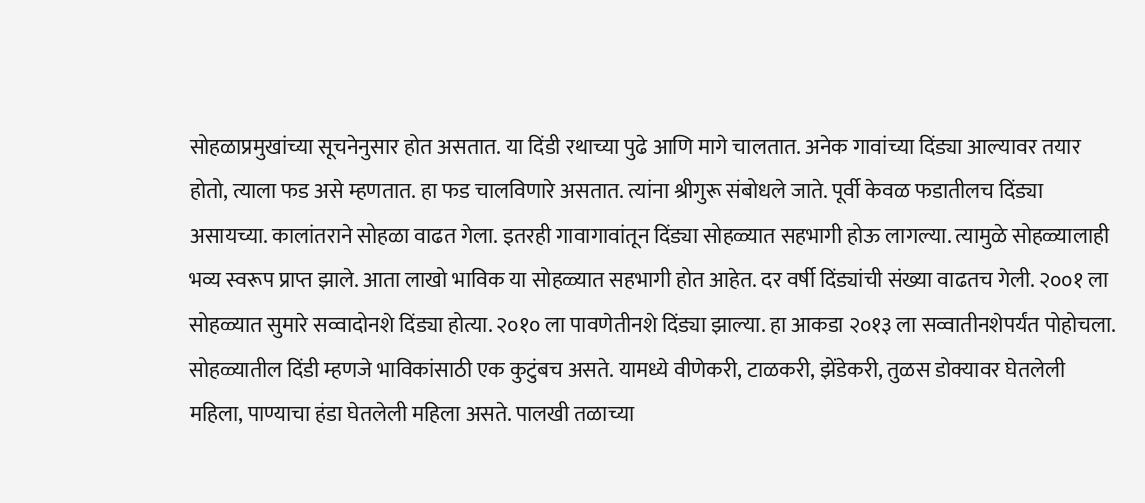सोहळाप्रमुखांच्या सूचनेनुसार होत असतात. या दिंडी रथाच्या पुढे आणि मागे चालतात. अनेक गावांच्या दिंड्या आल्यावर तयार होतो, त्याला फड असे म्हणतात. हा फड चालविणारे असतात. त्यांना श्रीगुरू संबोधले जाते. पूर्वी केवळ फडातीलच दिंड्या असायच्या. कालांतराने सोहळा वाढत गेला. इतरही गावागावांतून दिंड्या सोहळ्यात सहभागी होऊ लागल्या. त्यामुळे सोहळ्यालाही भव्य स्वरूप प्राप्त झाले. आता लाखो भाविक या सोहळ्यात सहभागी होत आहेत. दर वर्षी दिंड्यांची संख्या वाढतच गेली. २००१ ला सोहळ्यात सुमारे सव्वादोनशे दिंड्या होत्या. २०१० ला पावणेतीनशे दिंड्या झाल्या. हा आकडा २०१३ ला सव्वातीनशेपर्यंत पोहोचला. सोहळ्यातील दिंडी म्हणजे भाविकांसाठी एक कुटुंबच असते. यामध्ये वीणेकरी, टाळकरी, झेंडेकरी, तुळस डोक्यावर घेतलेली महिला, पाण्याचा हंडा घेतलेली महिला असते. पालखी तळाच्या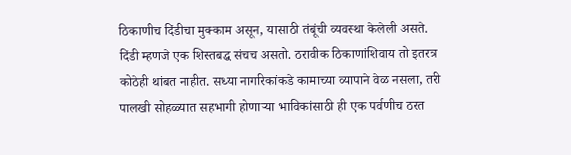ठिकाणीच दिंडीचा मुक्काम असून, यासाठी तंबूंची व्यवस्था केलेली असते. दिंडी म्हणजे एक शिस्तबद्ध संचच असतो. ठरावीक ठिकाणांशिवाय तो इतरत्र कोठेही थांबत नाहीत. सध्या नागरिकांकडे कामाच्या व्यापाने वेळ नसला, तरी पालखी सोहळ्यात सहभागी होणाऱ्या भाविकांसाठी ही एक पर्वणीच ठरत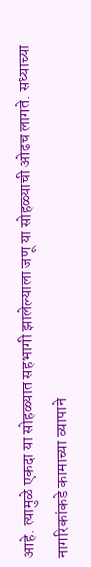आहे. त्यामुळे एकदा या सोहळ्यात सहभागी झालेल्याला जणू या सोहळ्याची ओढच लागते. सध्याच्या नागरिकांकडे कामाच्या व्यापाने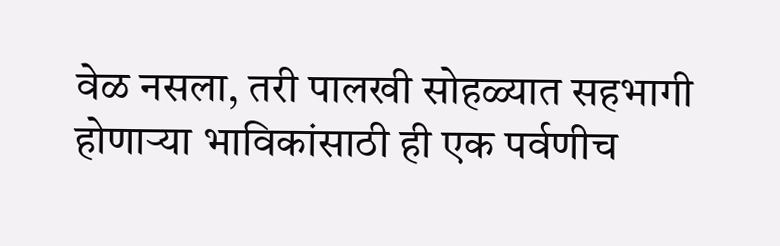वेळ नसला, तरी पालखी सोहळ्यात सहभागी होणाऱ्या भाविकांसाठी ही एक पर्वणीच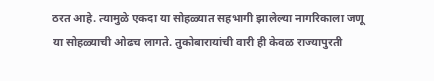ठरत आहे. त्यामुळे एकदा या सोहळ्यात सहभागी झालेल्या नागरिकाला जणू या सोहळ्याची ओढच लागते. तुकोबारायांची वारी ही केवळ राज्यापुरती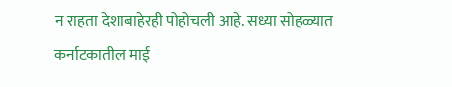न राहता देशाबाहेरही पोहोचली आहे. सध्या सोहळ्यात कर्नाटकातील माई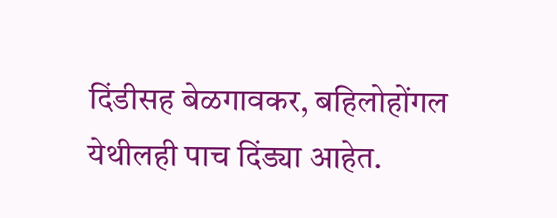दिंडीसह बेळगावकर, बहिलोहोंगल येथीलही पाच दिंड्या आहेत.